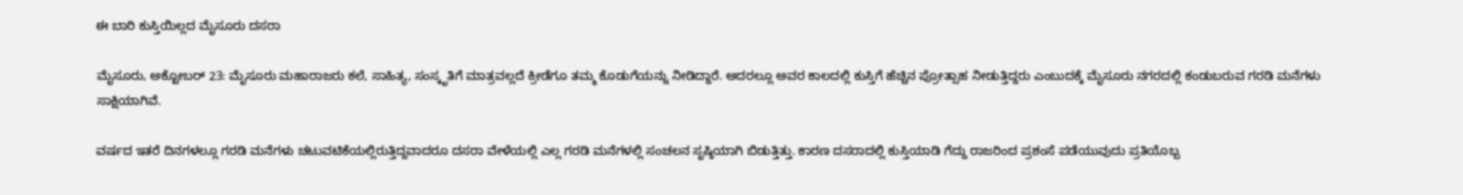ಈ ಬಾರಿ ಕುಸ್ತಿಯಿಲ್ಲದ ಮೈಸೂರು ದಸರಾ

ಮೈಸೂರು, ಅಕ್ಟೋಬರ್ 23: ಮೈಸೂರು ಮಹಾರಾಜರು ಕಲೆ, ಸಾಹಿತ್ಯ, ಸಂಸ್ಕೃತಿಗೆ ಮಾತ್ರವಲ್ಲದೆ ಕ್ರೀಡೆಗೂ ತಮ್ಮ ಕೊಡುಗೆಯನ್ನು ನೀಡಿದ್ದಾರೆ. ಅದರಲ್ಲೂ ಅವರ ಕಾಲದಲ್ಲಿ ಕುಸ್ತಿಗೆ ಹೆಚ್ಚಿನ ಪ್ರೋತ್ಸಾಹ ನೀಡುತ್ತಿದ್ದರು ಎಂಬುದಕ್ಕೆ ಮೈಸೂರು ನಗರದಲ್ಲಿ ಕಂಡುಬರುವ ಗರಡಿ ಮನೆಗಳು ಸಾಕ್ಷಿಯಾಗಿವೆ.

ವರ್ಷದ ಇತರೆ ದಿನಗಳಲ್ಲೂ ಗರಡಿ ಮನೆಗಳು ಚಟುವಟಿಕೆಯಲ್ಲಿರುತ್ತಿದ್ದವಾದರೂ ದಸರಾ ವೇಳೆಯಲ್ಲಿ ಎಲ್ಲ ಗರಡಿ ಮನೆಗಳಲ್ಲಿ ಸಂಚಲನ ಸೃಷ್ಠಿಯಾಗಿ ಬಿಡುತ್ತಿತ್ತು. ಕಾರಣ ದಸರಾದಲ್ಲಿ ಕುಸ್ತಿಯಾಡಿ ಗೆದ್ದು ರಾಜರಿಂದ ಪ್ರಶಂಸೆ ಪಡೆಯುವುದು ಪ್ರತಿಯೊಬ್ಬ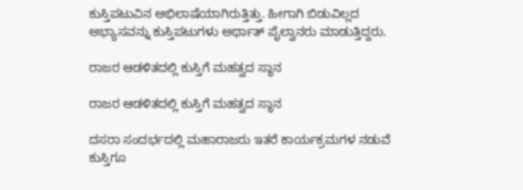ಕುಸ್ತಿಪಟುವಿನ ಅಭಿಲಾಷೆಯಾಗಿರುತ್ತಿತ್ತು. ಹೀಗಾಗಿ ಬಿಡುವಿಲ್ಲದ ಅಭ್ಯಾಸವನ್ನು ಕುಸ್ತಿಪಟುಗಳು ಅರ್ಥಾತ್ ಪೈಲ್ವಾನರು ಮಾಡುತ್ತಿದ್ದರು.

ರಾಜರ ಆಡಳಿತದಲ್ಲಿ ಕುಸ್ತಿಗೆ ಮಹತ್ವದ ಸ್ಥಾನ

ರಾಜರ ಆಡಳಿತದಲ್ಲಿ ಕುಸ್ತಿಗೆ ಮಹತ್ವದ ಸ್ಥಾನ

ದಸರಾ ಸಂದರ್ಭದಲ್ಲಿ ಮಹಾರಾಜರು ಇತರೆ ಕಾರ್ಯಕ್ರಮಗಳ ನಡುವೆ ಕುಸ್ತಿಗೂ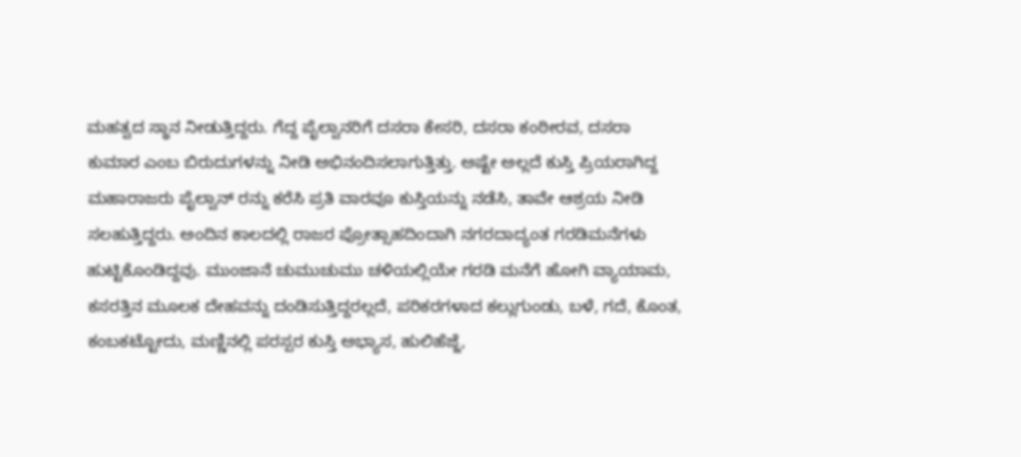ಮಹತ್ವದ ಸ್ಥಾನ ನೀಡುತ್ತಿದ್ದರು. ಗೆದ್ದ ಪೈಲ್ವಾನರಿಗೆ ದಸರಾ ಕೇಸರಿ, ದಸರಾ ಕಂಠೀರವ, ದಸರಾ ಕುಮಾರ ಎಂಬ ಬಿರುದುಗಳನ್ನು ನೀಡಿ ಅಭಿನಂದಿಸಲಾಗುತ್ತಿತ್ತು. ಅಷ್ಟೇ ಅಲ್ಲದೆ ಕುಸ್ತಿ ಪ್ರಿಯರಾಗಿದ್ದ ಮಹಾರಾಜರು ಪೈಲ್ವಾನ್ ರನ್ನು ಕರೆಸಿ ಪ್ರತಿ ವಾರವೂ ಕುಸ್ತಿಯನ್ನು ನಡೆಸಿ, ತಾವೇ ಆಶ್ರಯ ನೀಡಿ ಸಲಹುತ್ತಿದ್ದರು. ಅಂದಿನ ಕಾಲದಲ್ಲಿ ರಾಜರ ಪ್ರೋತ್ಸಾಹದಿಂದಾಗಿ ನಗರದಾದ್ಯಂತ ಗರಡಿಮನೆಗಳು ಹುಟ್ಟಿಕೊಂಡಿದ್ದವು. ಮುಂಜಾನೆ ಚುಮುಚುಮು ಚಳಿಯಲ್ಲಿಯೇ ಗರಡಿ ಮನೆಗೆ ಹೋಗಿ ವ್ಯಾಯಾಮ, ಕಸರತ್ತಿನ ಮೂಲಕ ದೇಹವನ್ನು ದಂಡಿಸುತ್ತಿದ್ದರಲ್ಲದೆ, ಪರಿಕರಗಳಾದ ಕಲ್ಲುಗುಂಡು, ಬಳೆ, ಗದೆ, ಕೊಂತ, ಕಂಬಕಟ್ಟೋದು, ಮಣ್ಣಿನಲ್ಲಿ ಪರಸ್ಪರ ಕುಸ್ತಿ ಅಭ್ಯಾಸ, ಹುಲಿಹೆಜ್ಜೆ,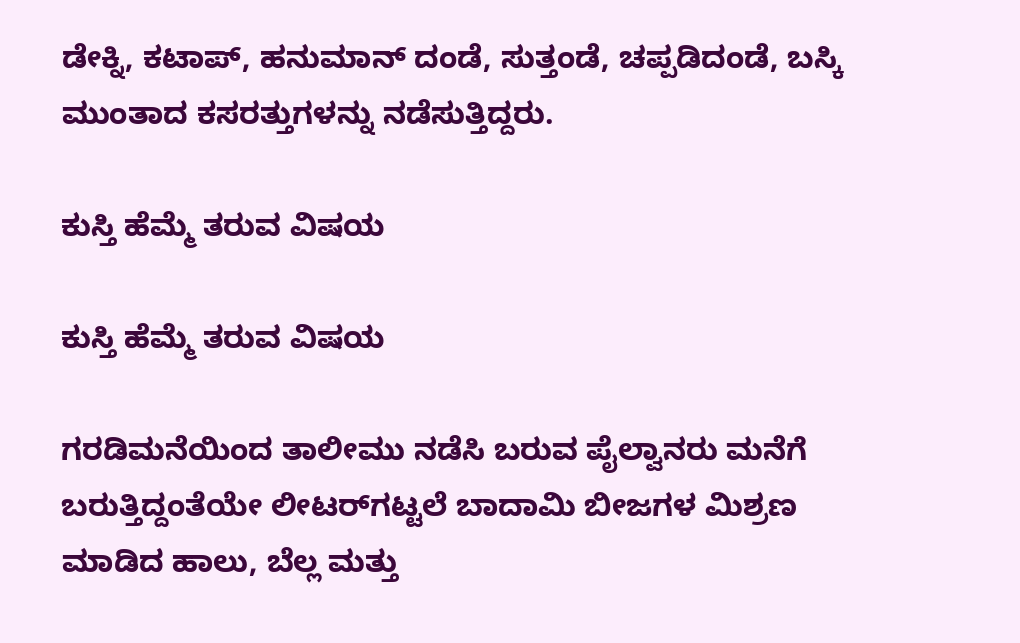ಡೇಕ್ನಿ, ಕಟಾಪ್, ಹನುಮಾನ್ ದಂಡೆ, ಸುತ್ತಂಡೆ, ಚಪ್ಪಡಿದಂಡೆ, ಬಸ್ಕಿ ಮುಂತಾದ ಕಸರತ್ತುಗಳನ್ನು ನಡೆಸುತ್ತಿದ್ದರು.

ಕುಸ್ತಿ ಹೆಮ್ಮೆ ತರುವ ವಿಷಯ

ಕುಸ್ತಿ ಹೆಮ್ಮೆ ತರುವ ವಿಷಯ

ಗರಡಿಮನೆಯಿಂದ ತಾಲೀಮು ನಡೆಸಿ ಬರುವ ಪೈಲ್ವಾನರು ಮನೆಗೆ ಬರುತ್ತಿದ್ದಂತೆಯೇ ಲೀಟರ್‌ಗಟ್ಟಲೆ ಬಾದಾಮಿ ಬೀಜಗಳ ಮಿಶ್ರಣ ಮಾಡಿದ ಹಾಲು, ಬೆಲ್ಲ ಮತ್ತು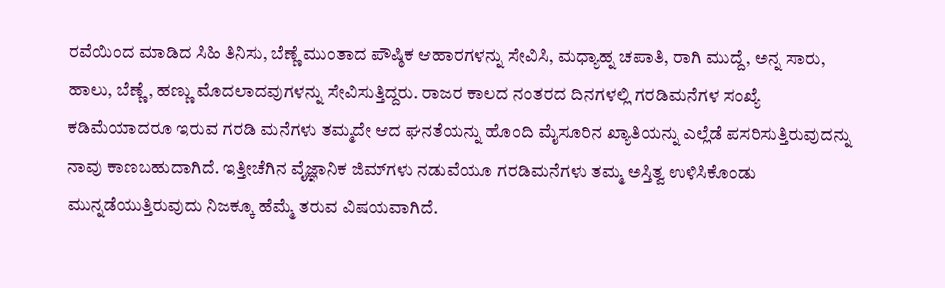ರವೆಯಿಂದ ಮಾಡಿದ ಸಿಹಿ ತಿನಿಸು, ಬೆಣ್ಣೆ ಮುಂತಾದ ಪೌಷ್ಠಿಕ ಆಹಾರಗಳನ್ನು ಸೇವಿಸಿ, ಮಧ್ಯಾಹ್ನ ಚಪಾತಿ, ರಾಗಿ ಮುದ್ದೆ, ಅನ್ನ ಸಾರು, ಹಾಲು, ಬೆಣ್ಣೆ, ಹಣ್ಣು ಮೊದಲಾದವುಗಳನ್ನು ಸೇವಿಸುತ್ತಿದ್ದರು. ರಾಜರ ಕಾಲದ ನಂತರದ ದಿನಗಳಲ್ಲಿ ಗರಡಿಮನೆಗಳ ಸಂಖ್ಯೆ ಕಡಿಮೆಯಾದರೂ ಇರುವ ಗರಡಿ ಮನೆಗಳು ತಮ್ಮದೇ ಆದ ಘನತೆಯನ್ನು ಹೊಂದಿ ಮೈಸೂರಿನ ಖ್ಯಾತಿಯನ್ನು ಎಲ್ಲೆಡೆ ಪಸರಿಸುತ್ತಿರುವುದನ್ನು ನಾವು ಕಾಣಬಹುದಾಗಿದೆ. ಇತ್ತೀಚೆಗಿನ ವೈಜ್ಞಾನಿಕ ಜಿಮ್‌ಗಳು ನಡುವೆಯೂ ಗರಡಿಮನೆಗಳು ತಮ್ಮ ಅಸ್ತಿತ್ವ ಉಳಿಸಿಕೊಂಡು ಮುನ್ನಡೆಯುತ್ತಿರುವುದು ನಿಜಕ್ಕೂ ಹೆಮ್ಮೆ ತರುವ ವಿಷಯವಾಗಿದೆ.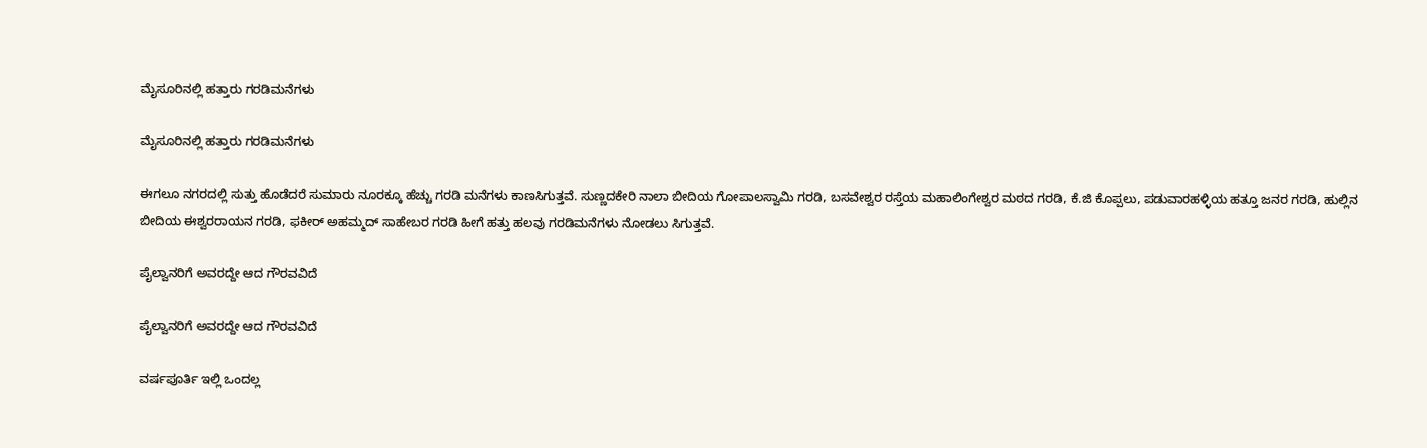ಮೈಸೂರಿನಲ್ಲಿ ಹತ್ತಾರು ಗರಡಿಮನೆಗಳು

ಮೈಸೂರಿನಲ್ಲಿ ಹತ್ತಾರು ಗರಡಿಮನೆಗಳು

ಈಗಲೂ ನಗರದಲ್ಲಿ ಸುತ್ತು ಹೊಡೆದರೆ ಸುಮಾರು ನೂರಕ್ಕೂ ಹೆಚ್ಚು ಗರಡಿ ಮನೆಗಳು ಕಾಣಸಿಗುತ್ತವೆ. ಸುಣ್ಣದಕೇರಿ ನಾಲಾ ಬೀದಿಯ ಗೋಪಾಲಸ್ವಾಮಿ ಗರಡಿ, ಬಸವೇಶ್ವರ ರಸ್ತೆಯ ಮಹಾಲಿಂಗೇಶ್ವರ ಮಠದ ಗರಡಿ, ಕೆ.ಜಿ ಕೊಪ್ಪಲು, ಪಡುವಾರಹಳ್ಳಿಯ ಹತ್ತೂ ಜನರ ಗರಡಿ, ಹುಲ್ಲಿನ ಬೀದಿಯ ಈಶ್ವರರಾಯನ ಗರಡಿ, ಫಕೀರ್ ಅಹಮ್ಮದ್ ಸಾಹೇಬರ ಗರಡಿ ಹೀಗೆ ಹತ್ತು ಹಲವು ಗರಡಿಮನೆಗಳು ನೋಡಲು ಸಿಗುತ್ತವೆ.

ಪೈಲ್ವಾನರಿಗೆ ಅವರದ್ದೇ ಆದ ಗೌರವವಿದೆ

ಪೈಲ್ವಾನರಿಗೆ ಅವರದ್ದೇ ಆದ ಗೌರವವಿದೆ

ವರ್ಷಪೂರ್ತಿ ಇಲ್ಲಿ ಒಂದಲ್ಲ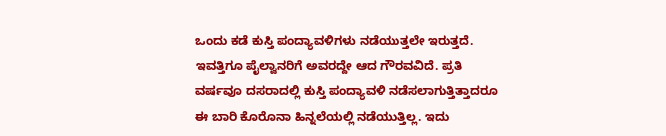ಒಂದು ಕಡೆ ಕುಸ್ತಿ ಪಂದ್ಯಾವಳಿಗಳು ನಡೆಯುತ್ತಲೇ ಇರುತ್ತದೆ. ಇವತ್ತಿಗೂ ಪೈಲ್ವಾನರಿಗೆ ಅವರದ್ದೇ ಆದ ಗೌರವವಿದೆ. ಪ್ರತಿ ವರ್ಷವೂ ದಸರಾದಲ್ಲಿ ಕುಸ್ತಿ ಪಂದ್ಯಾವಳಿ ನಡೆಸಲಾಗುತ್ತಿತ್ತಾದರೂ ಈ ಬಾರಿ ಕೊರೊನಾ ಹಿನ್ನಲೆಯಲ್ಲಿ ನಡೆಯುತ್ತಿಲ್ಲ. ಇದು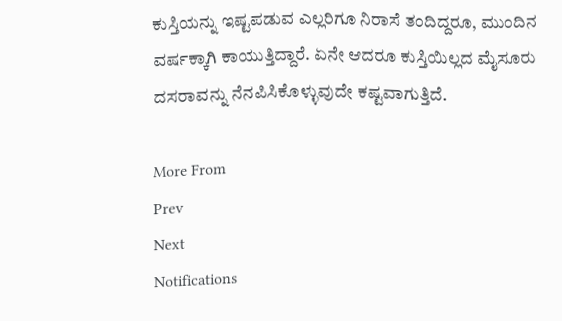ಕುಸ್ತಿಯನ್ನು ಇಷ್ಟಪಡುವ ಎಲ್ಲರಿಗೂ ನಿರಾಸೆ ತಂದಿದ್ದರೂ, ಮುಂದಿನ ವರ್ಷಕ್ಕಾಗಿ ಕಾಯುತ್ತಿದ್ದಾರೆ. ಏನೇ ಆದರೂ ಕುಸ್ತಿಯಿಲ್ಲದ ಮೈಸೂರು ದಸರಾವನ್ನು ನೆನಪಿಸಿಕೊಳ್ಳುವುದೇ ಕಷ್ಟವಾಗುತ್ತಿದೆ.

More From
Prev
Next
Notifications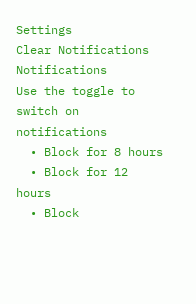Settings
Clear Notifications
Notifications
Use the toggle to switch on notifications
  • Block for 8 hours
  • Block for 12 hours
  • Block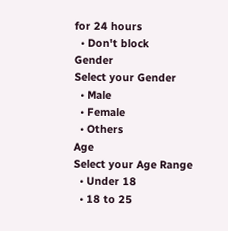for 24 hours
  • Don't block
Gender
Select your Gender
  • Male
  • Female
  • Others
Age
Select your Age Range
  • Under 18
  • 18 to 25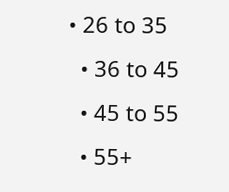• 26 to 35
  • 36 to 45
  • 45 to 55
  • 55+